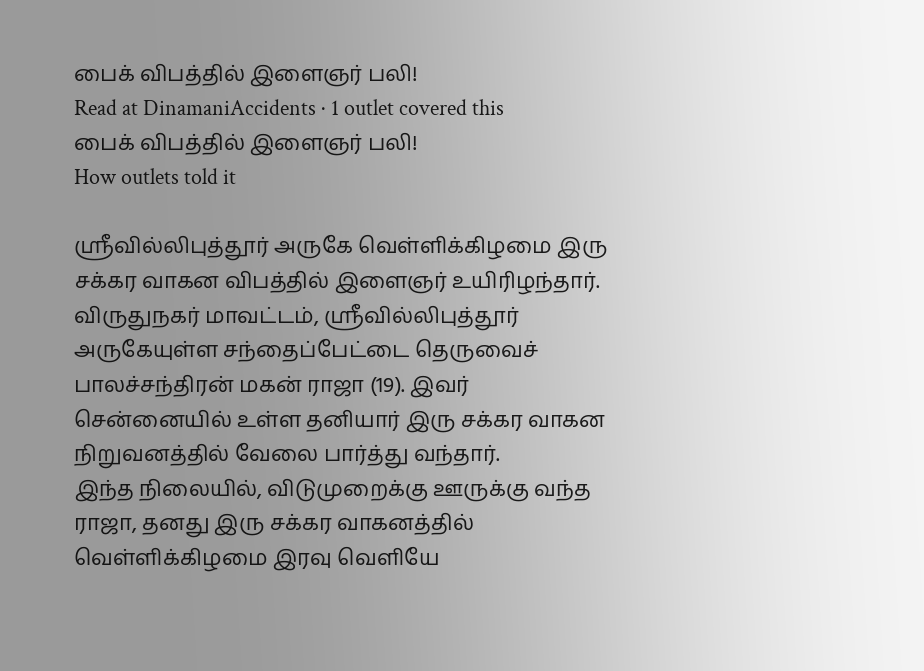பைக் விபத்தில் இளைஞர் பலி!
Read at DinamaniAccidents · 1 outlet covered this
பைக் விபத்தில் இளைஞர் பலி!
How outlets told it

ஸ்ரீவில்லிபுத்தூர் அருகே வெள்ளிக்கிழமை இரு சக்கர வாகன விபத்தில் இளைஞர் உயிரிழந்தார்.
விருதுநகர் மாவட்டம், ஸ்ரீவில்லிபுத்தூர் அருகேயுள்ள சந்தைப்பேட்டை தெருவைச் பாலச்சந்திரன் மகன் ராஜா (19). இவர் சென்னையில் உள்ள தனியார் இரு சக்கர வாகன நிறுவனத்தில் வேலை பார்த்து வந்தார்.
இந்த நிலையில், விடுமுறைக்கு ஊருக்கு வந்த ராஜா, தனது இரு சக்கர வாகனத்தில் வெள்ளிக்கிழமை இரவு வெளியே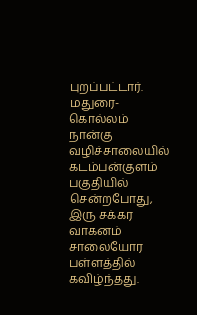புறப்பட்டார். மதுரை-கொல்லம் நான்கு வழிச்சாலையில் கடம்பன்குளம் பகுதியில் சென்றபோது, இரு சக்கர வாகனம் சாலையோர பள்ளத்தில் கவிழ்ந்தது.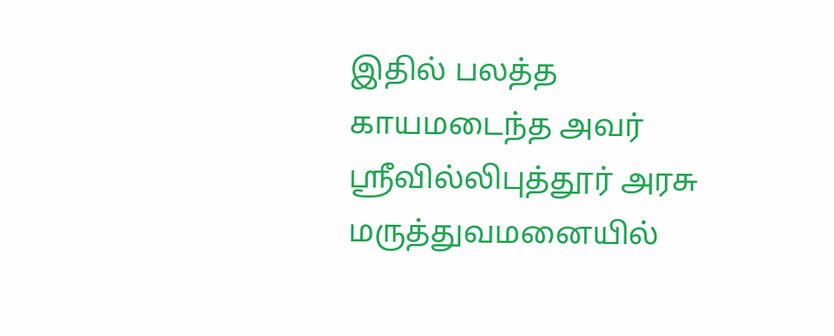இதில் பலத்த காயமடைந்த அவர் ஸ்ரீவில்லிபுத்தூர் அரசு மருத்துவமனையில்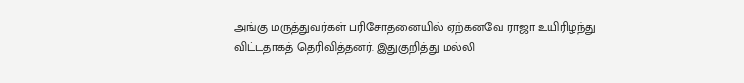அங்கு மருத்துவர்கள் பரிசோதனையில் ஏற்கனவே ராஜா உயிரிழந்து விட்டதாகத் தெரிவித்தனர். இதுகுறித்து மல்லி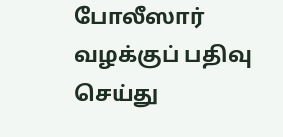போலீஸார் வழக்குப் பதிவு செய்து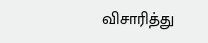விசாரித்து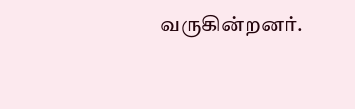வருகின்றனர்.